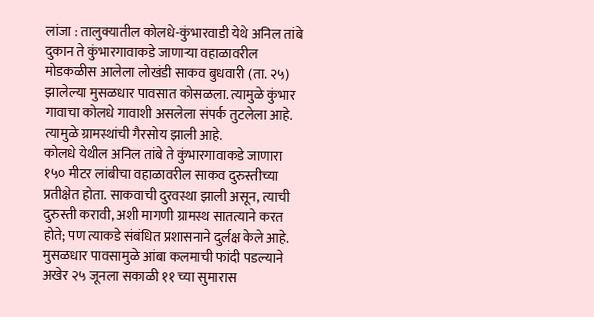लांजा : तालुक्यातील कोलधे-कुंभारवाडी येथे अनिल तांबे दुकान ते कुंभारगावाकडे जाणाऱ्या वहाळावरील मोडकळीस आलेला लोखंडी साकव बुधवारी (ता. २५) झालेल्या मुसळधार पावसात कोसळला. त्यामुळे कुंभार गावाचा कोलधे गावाशी असलेला संपर्क तुटलेला आहे. त्यामुळे ग्रामस्थांची गैरसोय झाली आहे.
कोलधे येथील अनिल तांबे ते कुंभारगावाकडे जाणारा १५० मीटर लांबीचा वहाळावरील साकव दुरुस्तीच्या प्रतीक्षेत होता. साकवाची दुरवस्था झाली असून, त्याची दुरुस्ती करावी, अशी मागणी ग्रामस्थ सातत्याने करत होते; पण त्याकडे संबंधित प्रशासनाने दुर्लक्ष केले आहे. मुसळधार पावसामुळे आंबा कलमाची फांदी पडल्याने अखेर २५ जूनला सकाळी ११ च्या सुमारास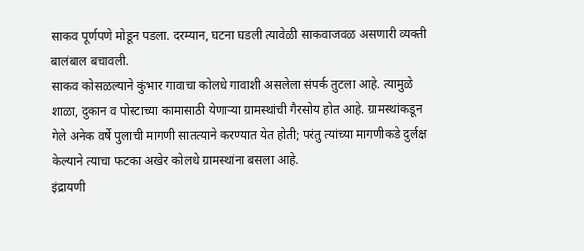साकव पूर्णपणे मोडून पडला. दरम्यान, घटना घडली त्यावेळी साकवाजवळ असणारी व्यक्ती बालंबाल बचावली.
साकव कोसळल्याने कुंभार गावाचा कोलधे गावाशी असलेला संपर्क तुटला आहे. त्यामुळे शाळा, दुकान व पोस्टाच्या कामासाठी येणाऱ्या ग्रामस्थांची गैरसोय होत आहे. ग्रामस्थांकडून गेले अनेक वर्षे पुलाची मागणी सातत्याने करण्यात येत होती; परंतु त्यांच्या मागणीकडे दुर्लक्ष केल्याने त्याचा फटका अखेर कोलधे ग्रामस्थांना बसला आहे.
इंद्रायणी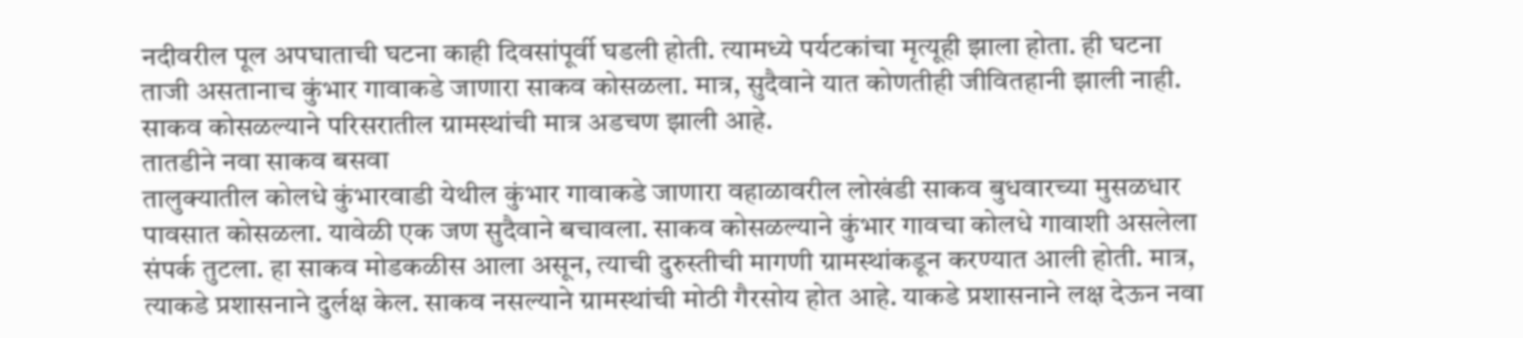नदीवरील पूल अपघाताची घटना काही दिवसांपूर्वी घडली होती. त्यामध्ये पर्यटकांचा मृत्यूही झाला होता. ही घटना ताजी असतानाच कुंभार गावाकडे जाणारा साकव कोसळला. मात्र, सुदैवाने यात कोणतीही जीवितहानी झाली नाही. साकव कोसळल्याने परिसरातील ग्रामस्थांची मात्र अडचण झाली आहे.
तातडीने नवा साकव बसवा
तालुक्यातील कोलधे कुंभारवाडी येथील कुंभार गावाकडे जाणारा वहाळावरील लोखंडी साकव बुधवारच्या मुसळधार पावसात कोसळला. यावेळी एक जण सुदैवाने बचावला. साकव कोसळल्याने कुंभार गावचा कोलधे गावाशी असलेला संपर्क तुटला. हा साकव मोडकळीस आला असून, त्याची दुरुस्तीची मागणी ग्रामस्थांकडून करण्यात आली होती. मात्र, त्याकडे प्रशासनाने दुर्लक्ष केल. साकव नसल्याने ग्रामस्थांची मोठी गैरसोय होत आहे. याकडे प्रशासनाने लक्ष देऊन नवा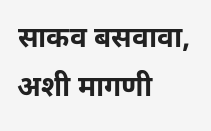साकव बसवावा, अशी मागणी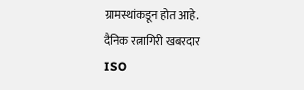ग्रामस्थांकडून होत आहे.
दैनिक रत्नागिरी खबरदार
ISO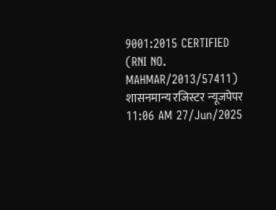9001:2015 CERTIFIED
(RNI NO. MAHMAR/2013/57411)
शासनमान्य रजिस्टर न्यूजपेपर
11:06 AM 27/Jun/2025